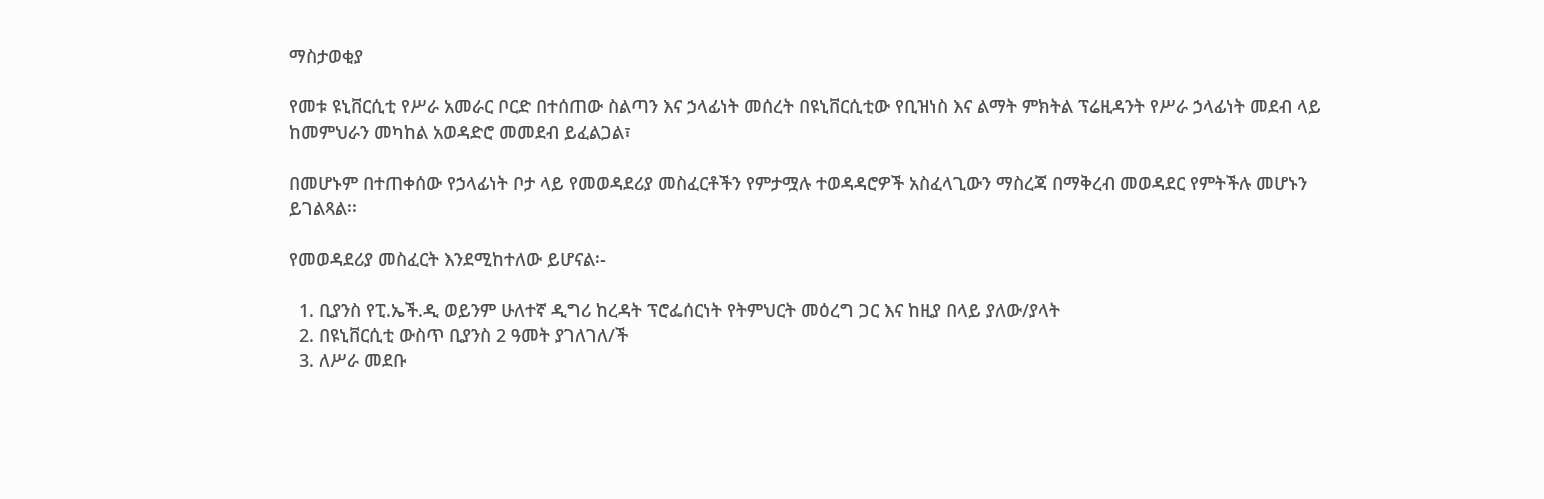ማስታወቂያ

የመቱ ዩኒቨርሲቲ የሥራ አመራር ቦርድ በተሰጠው ስልጣን እና ኃላፊነት መሰረት በዩኒቨርሲቲው የቢዝነስ እና ልማት ምክትል ፕሬዚዳንት የሥራ ኃላፊነት መደብ ላይ ከመምህራን መካከል አወዳድሮ መመደብ ይፈልጋል፣

በመሆኑም በተጠቀሰው የኃላፊነት ቦታ ላይ የመወዳደሪያ መስፈርቶችን የምታሟሉ ተወዳዳሮዎች አስፈላጊውን ማስረጃ በማቅረብ መወዳደር የምትችሉ መሆኑን ይገልጻል፡፡

የመወዳደሪያ መስፈርት እንደሚከተለው ይሆናል፡-

  1. ቢያንስ የፒ.ኤች.ዲ ወይንም ሁለተኛ ዲግሪ ከረዳት ፕሮፌሰርነት የትምህርት መዕረግ ጋር እና ከዚያ በላይ ያለው/ያላት
  2. በዩኒቨርሲቲ ውስጥ ቢያንስ 2 ዓመት ያገለገለ/ች
  3. ለሥራ መደቡ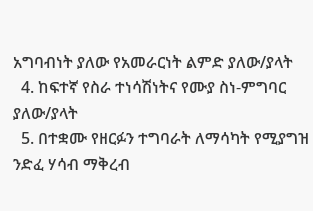አግባብነት ያለው የአመራርነት ልምድ ያለው/ያላት
  4. ከፍተኛ የስራ ተነሳሽነትና የሙያ ስነ-ምግባር ያለው/ያላት
  5. በተቋሙ የዘርፉን ተግባራት ለማሳካት የሚያግዝ ንድፈ ሃሳብ ማቅረብ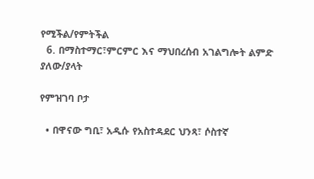የሚችል/የምትችል
  6. በማስተማር፣ምርምር እና ማህበረሰብ አገልግሎት ልምድ ያለው/ያላት

የምዝገባ ቦታ

  • በዋናው ግቢ፣ አዲሱ የአስተዳደር ህንጻ፣ ሶስተኛ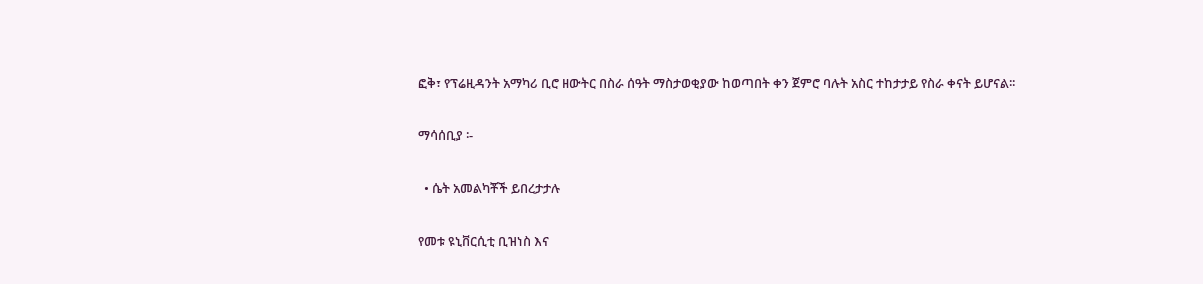ፎቅ፣ የፕሬዚዳንት አማካሪ ቢሮ ዘውትር በስራ ሰዓት ማስታወቂያው ከወጣበት ቀን ጀምሮ ባሉት አስር ተከታታይ የስራ ቀናት ይሆናል፡፡

ማሳሰቢያ ፡-

  • ሴት አመልካቾች ይበረታታሉ

የመቱ ዩኒቨርሲቲ ቢዝነስ እና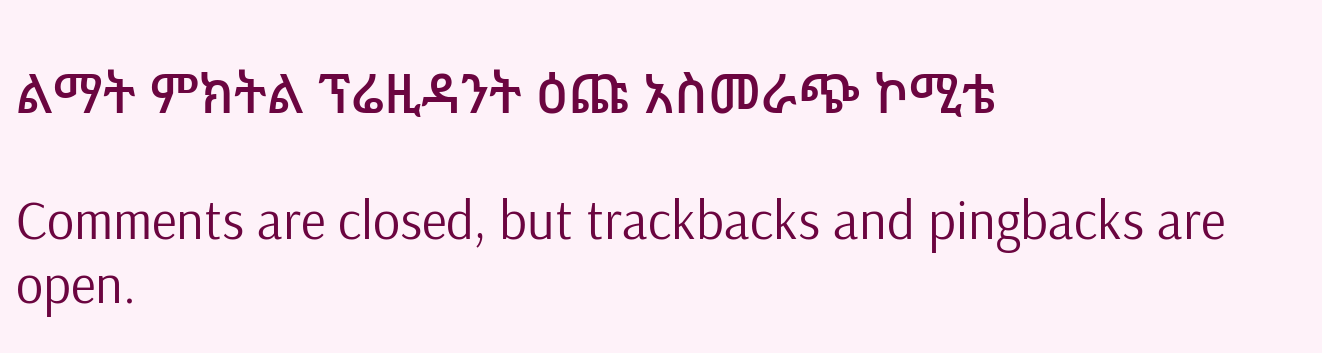ልማት ምክትል ፕሬዚዳንት ዕጩ አስመራጭ ኮሚቴ

Comments are closed, but trackbacks and pingbacks are open.